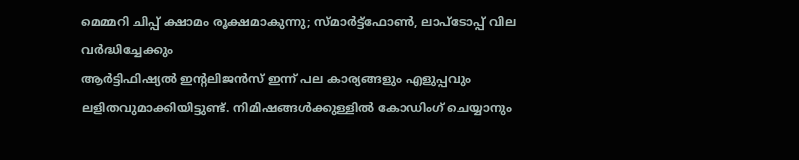മെമ്മറി ചിപ്പ് ക്ഷാമം രൂക്ഷമാകുന്നു; സ്മാർട്ട്ഫോൺ, ലാപ്ടോപ്പ് വില വർദ്ധിച്ചേക്കും
ആർട്ടിഫിഷ്യൽ ഇന്റലിജൻസ് ഇന്ന് പല കാര്യങ്ങളും എളുപ്പവും ലളിതവുമാക്കിയിട്ടുണ്ട്. നിമിഷങ്ങൾക്കുള്ളിൽ കോഡിംഗ് ചെയ്യാനും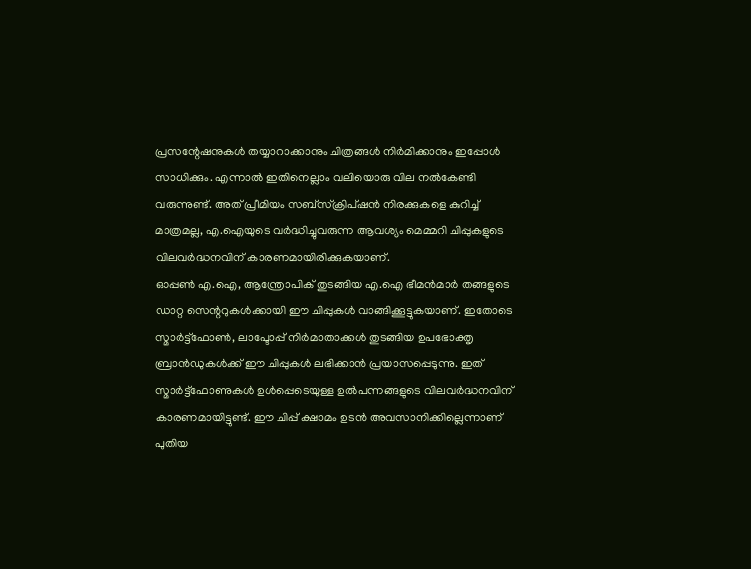പ്രസന്റേഷനുകൾ തയ്യാറാക്കാനും ചിത്രങ്ങൾ നിർമിക്കാനും ഇപ്പോൾ സാധിക്കും. എന്നാൽ ഇതിനെല്ലാം വലിയൊരു വില നൽകേണ്ടി വരുന്നുണ്ട്. അത് പ്രീമിയം സബ്സ്ക്രിപ്ഷൻ നിരക്കുകളെ കുറിച്ച് മാത്രമല്ല, എ.ഐയുടെ വർദ്ധിച്ചുവരുന്ന ആവശ്യം മെമ്മറി ചിപ്പുകളുടെ വിലവർദ്ധനവിന് കാരണമായിരിക്കുകയാണ്.
ഓപ്പൺ എ.ഐ, ആന്ത്രോപിക് തുടങ്ങിയ എ.ഐ ഭീമൻമാർ തങ്ങളുടെ ഡാറ്റ സെന്ററുകൾക്കായി ഈ ചിപ്പുകൾ വാങ്ങിക്കൂട്ടുകയാണ്. ഇതോടെ സ്മാർട്ട്ഫോൺ, ലാപ്ടോപ്പ് നിർമാതാക്കൾ തുടങ്ങിയ ഉപഭോക്തൃ ബ്രാൻഡുകൾക്ക് ഈ ചിപ്പുകൾ ലഭിക്കാൻ പ്രയാസപ്പെടുന്നു. ഇത് സ്മാർട്ട്ഫോണുകൾ ഉൾപ്പെടെയുള്ള ഉൽപന്നങ്ങളുടെ വിലവർദ്ധനവിന് കാരണമായിട്ടുണ്ട്. ഈ ചിപ്പ് ക്ഷാമം ഉടൻ അവസാനിക്കില്ലെന്നാണ് പുതിയ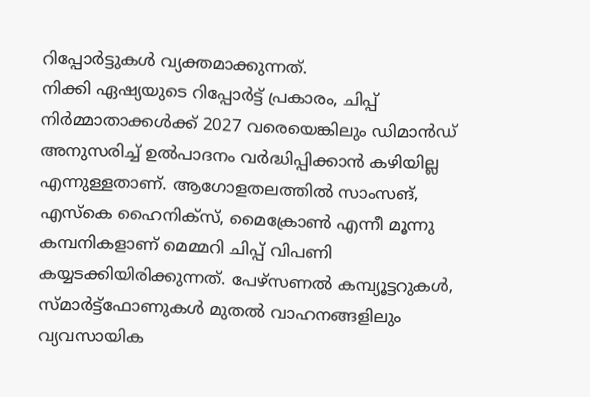റിപ്പോർട്ടുകൾ വ്യക്തമാക്കുന്നത്.
നിക്കി ഏഷ്യയുടെ റിപ്പോർട്ട് പ്രകാരം, ചിപ്പ് നിർമ്മാതാക്കൾക്ക് 2027 വരെയെങ്കിലും ഡിമാൻഡ് അനുസരിച്ച് ഉൽപാദനം വർദ്ധിപ്പിക്കാൻ കഴിയില്ല എന്നുള്ളതാണ്. ആഗോളതലത്തിൽ സാംസങ്, എസ്കെ ഹൈനിക്സ്, മൈക്രോൺ എന്നീ മൂന്നു കമ്പനികളാണ് മെമ്മറി ചിപ്പ് വിപണി കയ്യടക്കിയിരിക്കുന്നത്. പേഴ്സണൽ കമ്പ്യൂട്ടറുകൾ, സ്മാർട്ട്ഫോണുകൾ മുതൽ വാഹനങ്ങളിലും വ്യവസായിക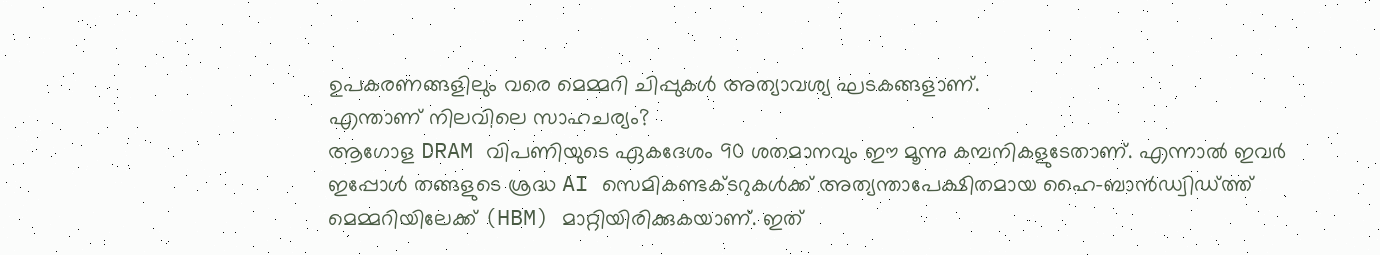ഉപകരണങ്ങളിലും വരെ മെമ്മറി ചിപ്പുകൾ അത്യാവശ്യ ഘടകങ്ങളാണ്.
എന്താണ് നിലവിലെ സാഹചര്യം?
ആഗോള DRAM വിപണിയുടെ ഏകദേശം 90 ശതമാനവും ഈ മൂന്നു കമ്പനികളുടേതാണ്. എന്നാൽ ഇവർ ഇപ്പോൾ തങ്ങളുടെ ശ്രദ്ധ AI സെമികണ്ടക്ടറുകൾക്ക് അത്യന്താപേക്ഷിതമായ ഹൈ-ബാൻഡ്വിഡ്ത്ത് മെമ്മറിയിലേക്ക് (HBM) മാറ്റിയിരിക്കുകയാണ്. ഇത്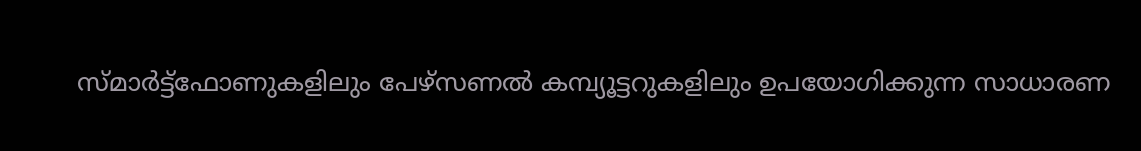സ്മാർട്ട്ഫോണുകളിലും പേഴ്സണൽ കമ്പ്യൂട്ടറുകളിലും ഉപയോഗിക്കുന്ന സാധാരണ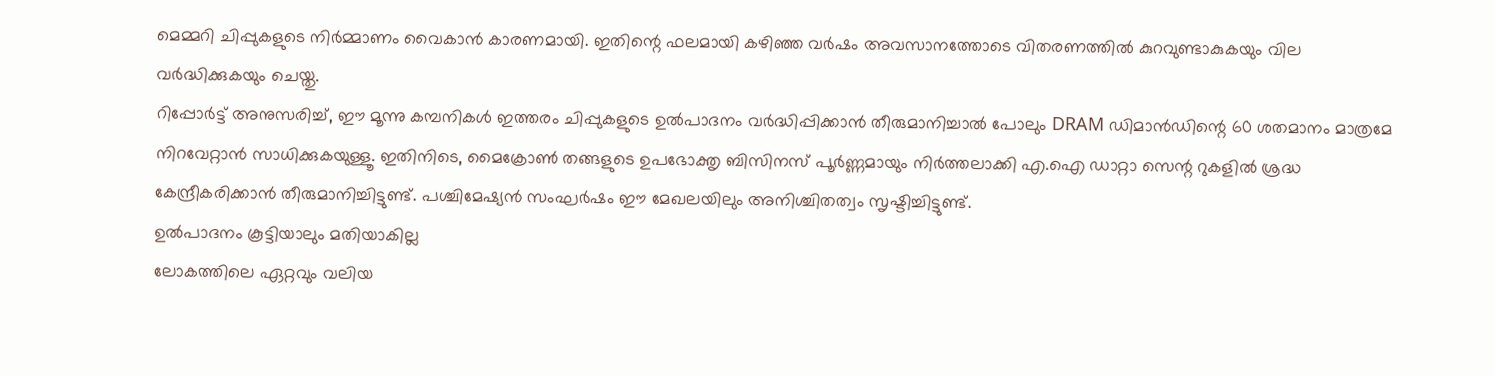മെമ്മറി ചിപ്പുകളുടെ നിർമ്മാണം വൈകാൻ കാരണമായി. ഇതിന്റെ ഫലമായി കഴിഞ്ഞ വർഷം അവസാനത്തോടെ വിതരണത്തിൽ കുറവുണ്ടാകുകയും വില വർദ്ധിക്കുകയും ചെയ്തു.
റിപ്പോർട്ട് അനുസരിച്ച്, ഈ മൂന്നു കമ്പനികൾ ഇത്തരം ചിപ്പുകളുടെ ഉൽപാദനം വർദ്ധിപ്പിക്കാൻ തീരുമാനിച്ചാൽ പോലും DRAM ഡിമാൻഡിന്റെ 60 ശതമാനം മാത്രമേ നിറവേറ്റാൻ സാധിക്കുകയുള്ളൂ. ഇതിനിടെ, മൈക്രോൺ തങ്ങളുടെ ഉപഭോക്തൃ ബിസിനസ് പൂർണ്ണമായും നിർത്തലാക്കി എ.ഐ ഡാറ്റാ സെന്റ റുകളിൽ ശ്രദ്ധ കേന്ദ്രീകരിക്കാൻ തീരുമാനിച്ചിട്ടുണ്ട്. പശ്ചിമേഷ്യൻ സംഘർഷം ഈ മേഖലയിലും അനിശ്ചിതത്വം സൃഷ്ടിച്ചിട്ടുണ്ട്.
ഉൽപാദനം കൂട്ടിയാലും മതിയാകില്ല
ലോകത്തിലെ ഏറ്റവും വലിയ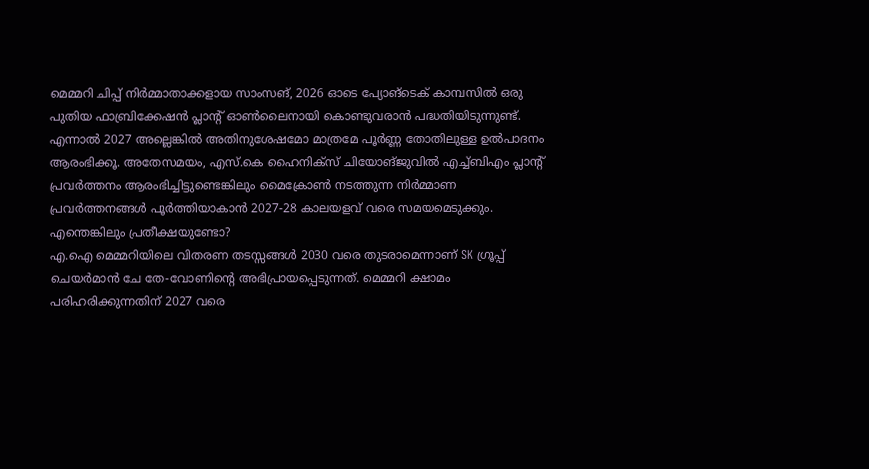മെമ്മറി ചിപ്പ് നിർമ്മാതാക്കളായ സാംസങ്, 2026 ഓടെ പ്യോങ്ടെക് കാമ്പസിൽ ഒരു പുതിയ ഫാബ്രിക്കേഷൻ പ്ലാന്റ് ഓൺലൈനായി കൊണ്ടുവരാൻ പദ്ധതിയിടുന്നുണ്ട്. എന്നാൽ 2027 അല്ലെങ്കിൽ അതിനുശേഷമോ മാത്രമേ പൂർണ്ണ തോതിലുള്ള ഉൽപാദനം ആരംഭിക്കൂ. അതേസമയം, എസ്.കെ ഹൈനിക്സ് ചിയോങ്ജുവിൽ എച്ച്ബിഎം പ്ലാന്റ് പ്രവർത്തനം ആരംഭിച്ചിട്ടുണ്ടെങ്കിലും മൈക്രോൺ നടത്തുന്ന നിർമ്മാണ പ്രവർത്തനങ്ങൾ പൂർത്തിയാകാൻ 2027-28 കാലയളവ് വരെ സമയമെടുക്കും.
എന്തെങ്കിലും പ്രതീക്ഷയുണ്ടോ?
എ.ഐ മെമ്മറിയിലെ വിതരണ തടസ്സങ്ങൾ 2030 വരെ തുടരാമെന്നാണ് SK ഗ്രൂപ്പ് ചെയർമാൻ ചേ തേ-വോണിന്റെ അഭിപ്രായപ്പെടുന്നത്. മെമ്മറി ക്ഷാമം പരിഹരിക്കുന്നതിന് 2027 വരെ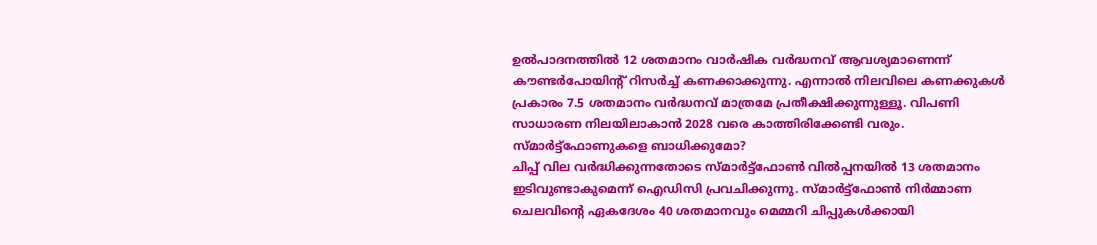ഉൽപാദനത്തിൽ 12 ശതമാനം വാർഷിക വർദ്ധനവ് ആവശ്യമാണെന്ന് കൗണ്ടർപോയിന്റ് റിസർച്ച് കണക്കാക്കുന്നു. എന്നാൽ നിലവിലെ കണക്കുകൾ പ്രകാരം 7.5 ശതമാനം വർദ്ധനവ് മാത്രമേ പ്രതീക്ഷിക്കുന്നുള്ളൂ. വിപണി സാധാരണ നിലയിലാകാൻ 2028 വരെ കാത്തിരിക്കേണ്ടി വരും.
സ്മാർട്ട്ഫോണുകളെ ബാധിക്കുമോ?
ചിപ്പ് വില വർദ്ധിക്കുന്നതോടെ സ്മാർട്ട്ഫോൺ വിൽപ്പനയിൽ 13 ശതമാനം ഇടിവുണ്ടാകുമെന്ന് ഐഡിസി പ്രവചിക്കുന്നു. സ്മാർട്ട്ഫോൺ നിർമ്മാണ ചെലവിന്റെ ഏകദേശം 40 ശതമാനവും മെമ്മറി ചിപ്പുകൾക്കായി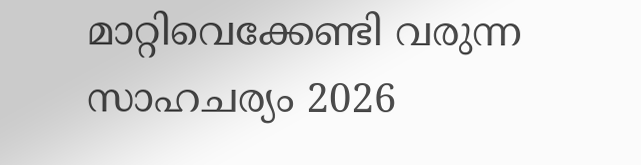മാറ്റിവെക്കേണ്ടി വരുന്ന സാഹചര്യം 2026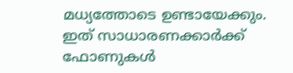മധ്യത്തോടെ ഉണ്ടായേക്കും. ഇത് സാധാരണക്കാർക്ക് ഫോണുകൾ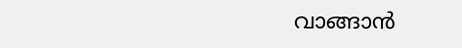വാങ്ങാൻ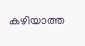കഴിയാത്ത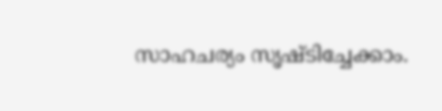സാഹചര്യം സൃഷ്ടിച്ചേക്കാം.